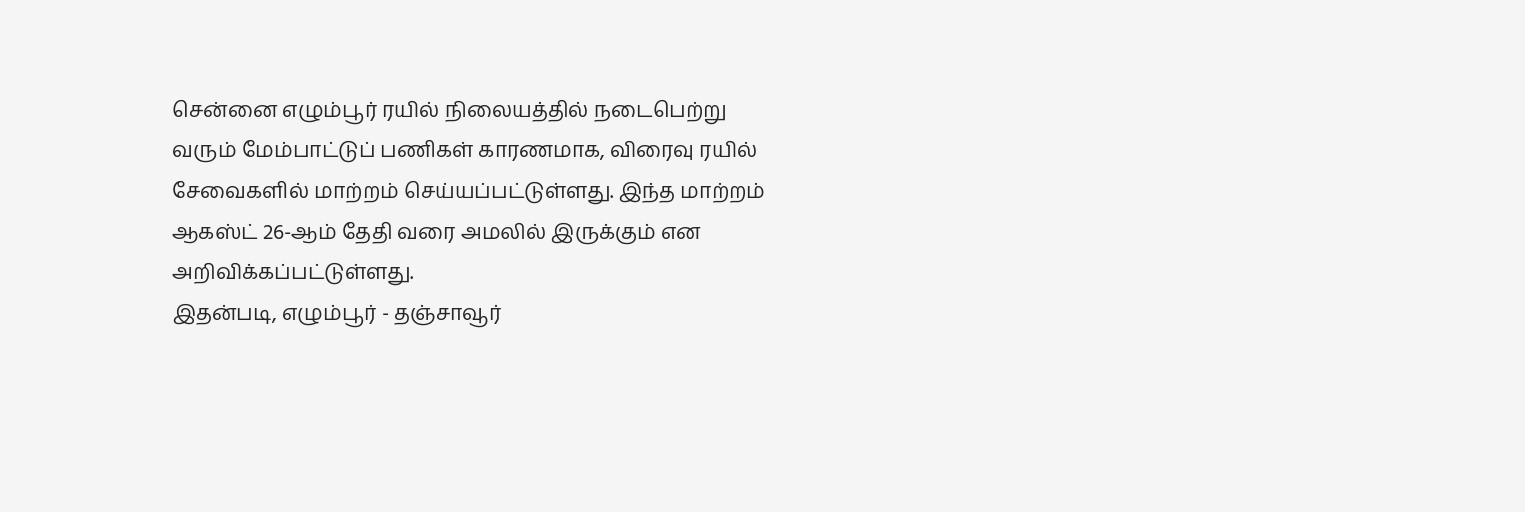சென்னை எழும்பூர் ரயில் நிலையத்தில் நடைபெற்று வரும் மேம்பாட்டுப் பணிகள் காரணமாக, விரைவு ரயில் சேவைகளில் மாற்றம் செய்யப்பட்டுள்ளது. இந்த மாற்றம் ஆகஸ்ட் 26-ஆம் தேதி வரை அமலில் இருக்கும் என அறிவிக்கப்பட்டுள்ளது.
இதன்படி, எழும்பூர் - தஞ்சாவூர்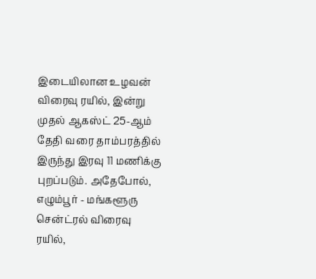இடையிலான உழவன் விரைவு ரயில், இன்று முதல் ஆகஸ்ட் 25-ஆம் தேதி வரை தாம்பரத்தில் இருந்து இரவு 11 மணிக்கு புறப்படும். அதேபோல், எழும்பூர் - மங்களூரு சென்ட்ரல் விரைவு ரயில்,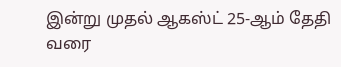இன்று முதல் ஆகஸ்ட் 25-ஆம் தேதி வரை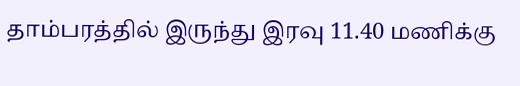தாம்பரத்தில் இருந்து இரவு 11.40 மணிக்கு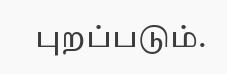புறப்படும்.